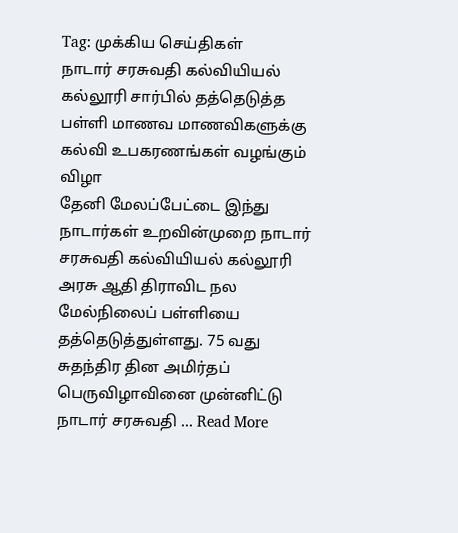Tag: முக்கிய செய்திகள்
நாடார் சரசுவதி கல்வியியல் கல்லூரி சார்பில் தத்தெடுத்த பள்ளி மாணவ மாணவிகளுக்கு கல்வி உபகரணங்கள் வழங்கும் விழா
தேனி மேலப்பேட்டை இந்து நாடார்கள் உறவின்முறை நாடார் சரசுவதி கல்வியியல் கல்லூரி அரசு ஆதி திராவிட நல மேல்நிலைப் பள்ளியை தத்தெடுத்துள்ளது. 75 வது சுதந்திர தின அமிர்தப் பெருவிழாவினை முன்னிட்டு நாடார் சரசுவதி ... Read More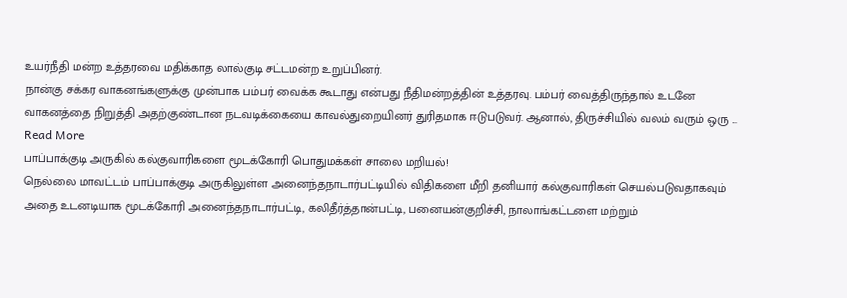உயர்நீதி மன்ற உத்தரவை மதிக்காத லால்குடி சட்டமன்ற உறுப்பினர்.
நான்கு சக்கர வாகனங்களுக்கு முன்பாக பம்பர் வைக்க கூடாது என்பது நீதிமன்றத்தின் உத்தரவு. பம்பர் வைத்திருந்தால் உடனே வாகனத்தை நிறுத்தி அதற்குண்டான நடவடிக்கையை காவல்துறையினர் துரிதமாக ஈடுபடுவர். ஆனால், திருச்சியில் வலம் வரும் ஒரு ... Read More
பாப்பாக்குடி அருகில் கல்குவாரிகளை மூடக்கோரி பொதுமக்கள் சாலை மறியல்!
நெல்லை மாவட்டம் பாப்பாக்குடி அருகிலுள்ள அனைந்தநாடார்பட்டியில் விதிகளை மீறி தனியார் கல்குவாரிகள் செயல்படுவதாகவும் அதை உடனடியாக மூடக்கோரி அனைந்தநாடார்பட்டி, கலிதீர்த்தான்பட்டி, பனையன்குறிச்சி, நாலாங்கட்டளை மற்றும்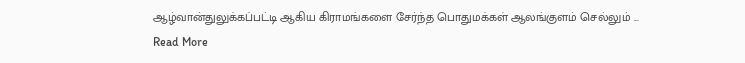ஆழ்வான்துலுக்கப்பட்டி ஆகிய கிராமங்களை சேர்ந்த பொதுமக்கள் ஆலங்குளம் செல்லும் ... Read More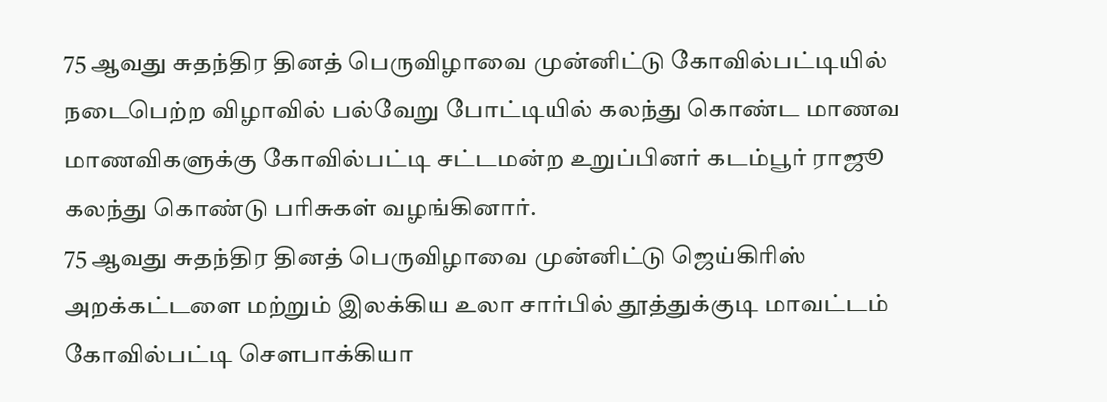75 ஆவது சுதந்திர தினத் பெருவிழாவை முன்னிட்டு கோவில்பட்டியில் நடைபெற்ற விழாவில் பல்வேறு போட்டியில் கலந்து கொண்ட மாணவ மாணவிகளுக்கு கோவில்பட்டி சட்டமன்ற உறுப்பினர் கடம்பூர் ராஜூ கலந்து கொண்டு பரிசுகள் வழங்கினார்.
75 ஆவது சுதந்திர தினத் பெருவிழாவை முன்னிட்டு ஜெய்கிரிஸ் அறக்கட்டளை மற்றும் இலக்கிய உலா சார்பில் தூத்துக்குடி மாவட்டம் கோவில்பட்டி சௌபாக்கியா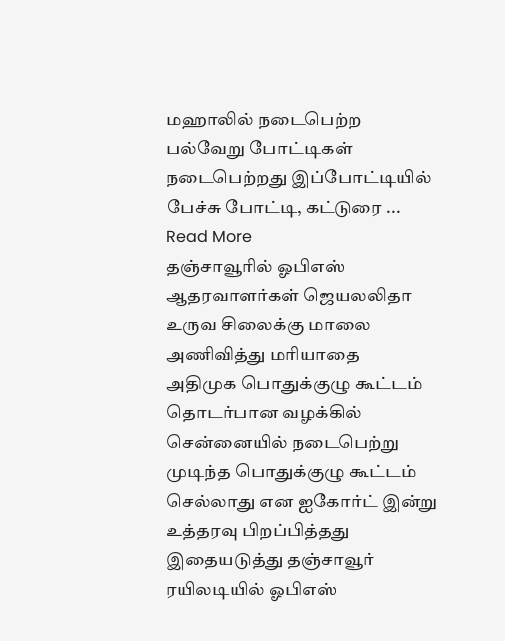மஹாலில் நடைபெற்ற பல்வேறு போட்டிகள் நடைபெற்றது இப்போட்டியில் பேச்சு போட்டி, கட்டுரை ... Read More
தஞ்சாவூரில் ஓபிஎஸ் ஆதரவாளர்கள் ஜெயலலிதா உருவ சிலைக்கு மாலை அணிவித்து மரியாதை
அதிமுக பொதுக்குழு கூட்டம் தொடர்பான வழக்கில் சென்னையில் நடைபெற்று முடிந்த பொதுக்குழு கூட்டம் செல்லாது என ஐகோர்ட் இன்று உத்தரவு பிறப்பித்தது இதையடுத்து தஞ்சாவூர் ரயிலடியில் ஓபிஎஸ்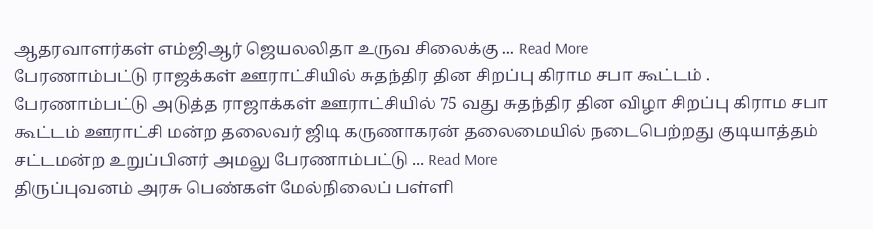ஆதரவாளர்கள் எம்ஜிஆர் ஜெயலலிதா உருவ சிலைக்கு ... Read More
பேரணாம்பட்டு ராஜக்கள் ஊராட்சியில் சுதந்திர தின சிறப்பு கிராம சபா கூட்டம் .
பேரணாம்பட்டு அடுத்த ராஜாக்கள் ஊராட்சியில் 75 வது சுதந்திர தின விழா சிறப்பு கிராம சபா கூட்டம் ஊராட்சி மன்ற தலைவர் ஜிடி கருணாகரன் தலைமையில் நடைபெற்றது குடியாத்தம் சட்டமன்ற உறுப்பினர் அமலு பேரணாம்பட்டு ... Read More
திருப்புவனம் அரசு பெண்கள் மேல்நிலைப் பள்ளி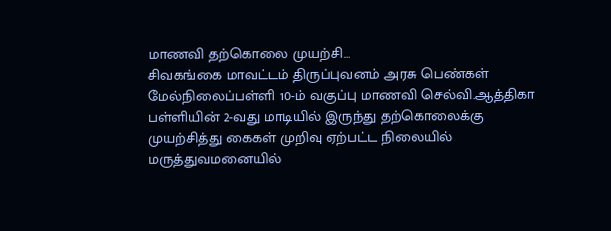மாணவி தற்கொலை முயற்சி…
சிவகங்கை மாவட்டம் திருப்புவனம் அரசு பெண்கள் மேல்நிலைப்பள்ளி 10-ம் வகுப்பு மாணவி செல்வி.ஆத்திகா பள்ளியின் 2-வது மாடியில் இருந்து தற்கொலைக்கு முயற்சித்து கைகள் முறிவு ஏற்பட்ட நிலையில் மருத்துவமனையில்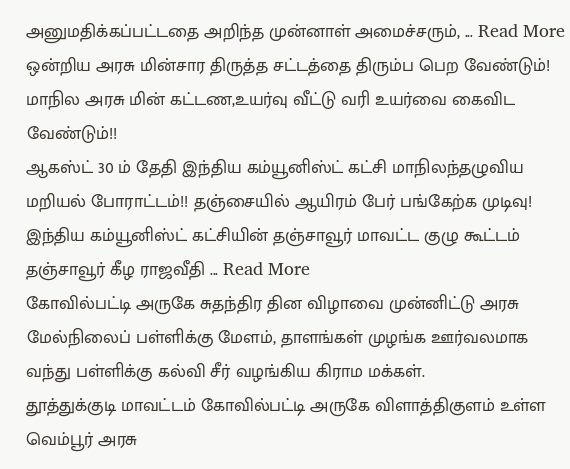அனுமதிக்கப்பட்டதை அறிந்த முன்னாள் அமைச்சரும், ... Read More
ஒன்றிய அரசு மின்சார திருத்த சட்டத்தை திரும்ப பெற வேண்டும்! மாநில அரசு மின் கட்டண,உயர்வு வீட்டு வரி உயர்வை கைவிட வேண்டும்!!
ஆகஸ்ட் 30 ம் தேதி இந்திய கம்யூனிஸ்ட் கட்சி மாநிலந்தழுவிய மறியல் போராட்டம்!! தஞ்சையில் ஆயிரம் பேர் பங்கேற்க முடிவு! இந்திய கம்யூனிஸ்ட் கட்சியின் தஞ்சாவூர் மாவட்ட குழு கூட்டம் தஞ்சாவூர் கீழ ராஜவீதி ... Read More
கோவில்பட்டி அருகே சுதந்திர தின விழாவை முன்னிட்டு அரசு மேல்நிலைப் பள்ளிக்கு மேளம், தாளங்கள் முழங்க ஊர்வலமாக வந்து பள்ளிக்கு கல்வி சீர் வழங்கிய கிராம மக்கள்.
தூத்துக்குடி மாவட்டம் கோவில்பட்டி அருகே விளாத்திகுளம் உள்ள வெம்பூர் அரசு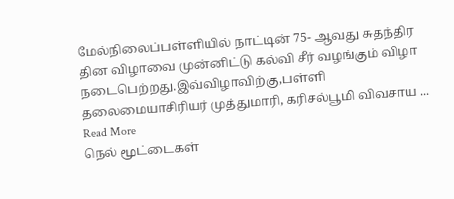மேல்நிலைப்பள்ளியில் நாட்டின் 75- ஆவது சுதந்திர தின விழாவை முன்னிட்டு கல்வி சீர் வழங்கும் விழா நடைபெற்றது.இவ்விழாவிற்கு,பள்ளி தலைமையாசிரியர் முத்துமாரி, கரிசல்பூமி விவசாய ... Read More
நெல் மூட்டைகள்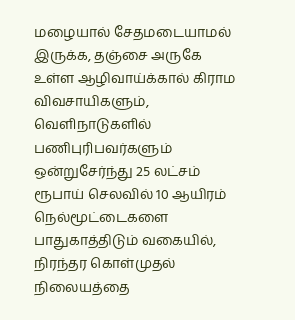மழையால் சேதமடையாமல் இருக்க, தஞ்சை அருகே உள்ள ஆழிவாய்க்கால் கிராம விவசாயிகளும், வெளிநாடுகளில் பணிபுரிபவர்களும் ஒன்றுசேர்ந்து 25 லட்சம் ரூபாய் செலவில் 10 ஆயிரம் நெல்மூட்டைகளை பாதுகாத்திடும் வகையில், நிரந்தர கொள்முதல் நிலையத்தை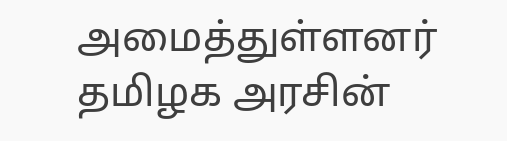அமைத்துள்ளனர்
தமிழக அரசின்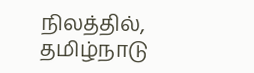நிலத்தில், தமிழ்நாடு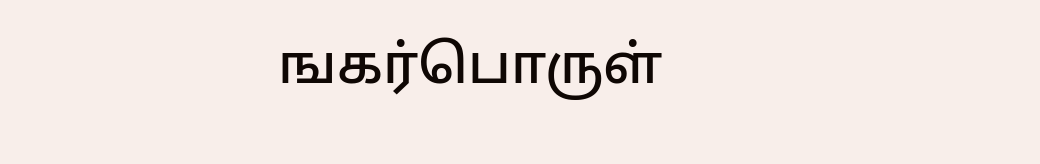ஙகர்பொருள்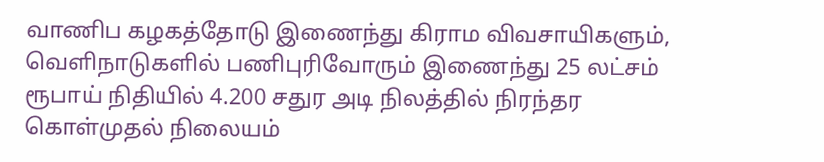வாணிப கழகத்தோடு இணைந்து கிராம விவசாயிகளும், வெளிநாடுகளில் பணிபுரிவோரும் இணைந்து 25 லட்சம் ரூபாய் நிதியில் 4.200 சதுர அடி நிலத்தில் நிரந்தர கொள்முதல் நிலையம்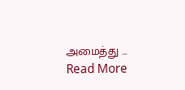அமைத்து ... Read More